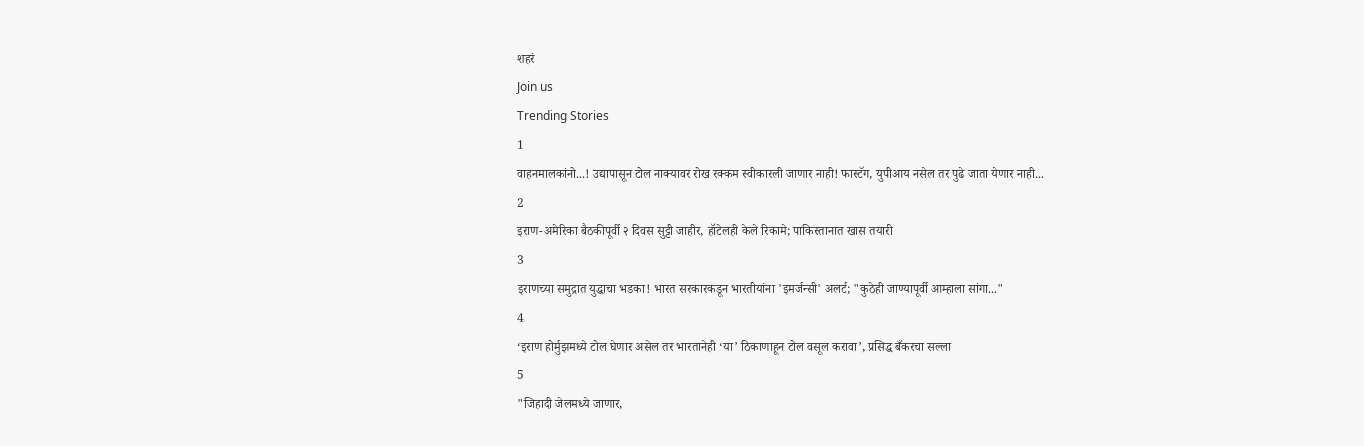शहरं
Join us
Trending Stories
1
वाहनमालकांनो...! उद्यापासून टोल नाक्यावर रोख रक्कम स्वीकारली जाणार नाही! फास्टॅग, युपीआय नसेल तर पुढे जाता येणार नाही...
2
इराण-अमेरिका बैठकीपूर्वी २ दिवस सुट्टी जाहीर, हॉटेलही केले रिकामे; पाकिस्तानात खास तयारी
3
इराणच्या समुद्रात युद्धाचा भडका! भारत सरकारकडून भारतीयांना 'इमर्जन्सी' अलर्ट; "कुठेही जाण्यापूर्वी आम्हाला सांगा..."
4
‘इराण होर्मुझमध्ये टोल घेणार असेल तर भारतानेही ‘या’ ठिकाणाहून टोल वसूल करावा’, प्रसिद्ध बँकरचा सल्ला
5
"जिहादी जेलमध्ये जाणार,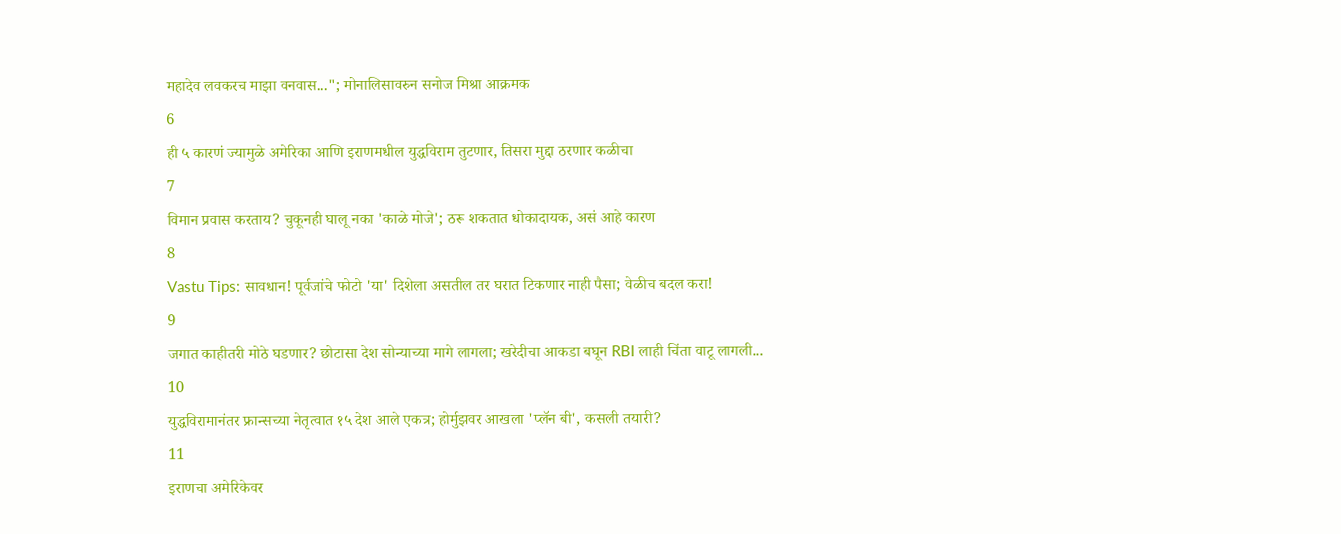महादेव लवकरच माझा वनवास..."; मोनालिसावरुन सनोज मिश्रा आक्रमक
6
ही ५ कारणं ज्यामुळे अमेरिका आणि इराणमधील युद्धविराम तुटणार, तिसरा मुद्दा ठरणार कळीचा
7
विमान प्रवास करताय? चुकूनही घालू नका 'काळे मोजे'; ठरू शकतात धोकादायक, असं आहे कारण
8
Vastu Tips: सावधान! पूर्वजांचे फोटो 'या' दिशेला असतील तर घरात टिकणार नाही पैसा; वेळीच बदल करा!
9
जगात काहीतरी मोठे घडणार? छोटासा देश सोन्याच्या मागे लागला; खरेदीचा आकडा बघून RBI लाही चिंता वाटू लागली...
10
युद्धविरामानंतर फ्रान्सच्या नेतृत्वात १५ देश आले एकत्र; होर्मुझवर आखला 'प्लॅन बी', कसली तयारी?
11
इराणचा अमेरिकेवर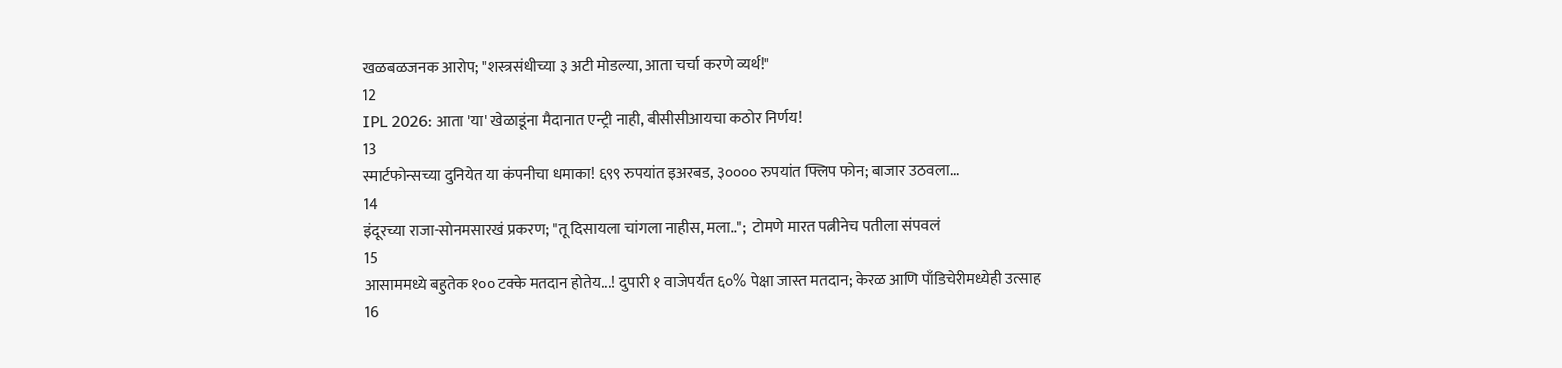खळबळजनक आरोप; "शस्त्रसंधीच्या ३ अटी मोडल्या, आता चर्चा करणे व्यर्थ!"
12
IPL 2026: आता 'या' खेळाडूंना मैदानात एन्ट्री नाही, बीसीसीआयचा कठोर निर्णय!
13
स्मार्टफोन्सच्या दुनियेत या कंपनीचा धमाका! ६९९ रुपयांत इअरबड, ३०००० रुपयांत फ्लिप फोन; बाजार उठवला...
14
इंदूरच्या राजा-सोनमसारखं प्रकरण; "तू दिसायला चांगला नाहीस, मला..";  टोमणे मारत पत्नीनेच पतीला संपवलं
15
आसाममध्ये बहुतेक १०० टक्के मतदान होतेय...! दुपारी १ वाजेपर्यंत ६०% पेक्षा जास्त मतदान; केरळ आणि पाँडिचेरीमध्येही उत्साह
16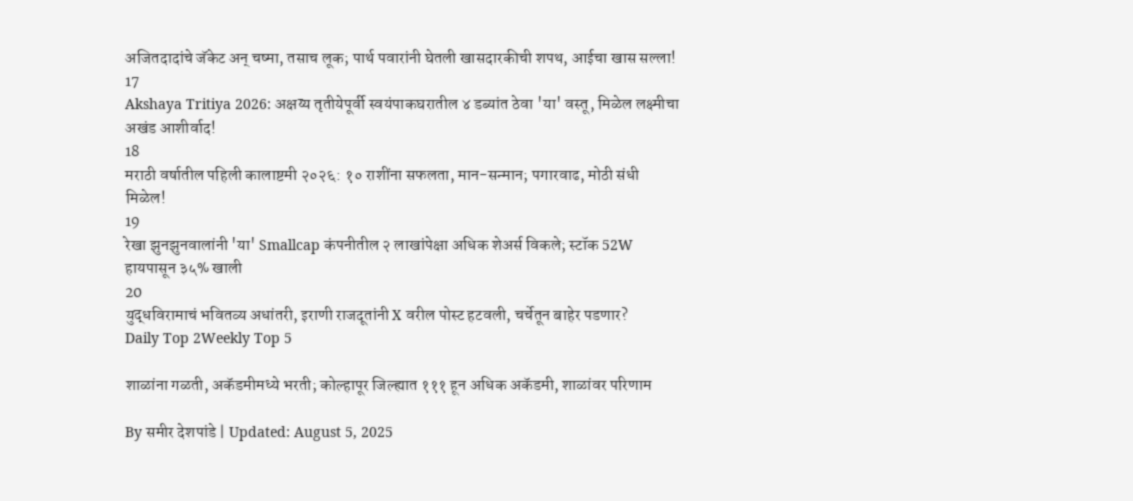अजितदादांचे जॅकेट अन् चष्मा, तसाच लूक; पार्थ पवारांनी घेतली खासदारकीची शपथ, आईचा खास सल्ला!
17
Akshaya Tritiya 2026: अक्षय्य तृतीयेपूर्वी स्वयंपाकघरातील ४ डब्यांत ठेवा 'या' वस्तू, मिळेल लक्ष्मीचा अखंड आशीर्वाद!
18
मराठी वर्षातील पहिली कालाष्टमी २०२६: १० राशींना सफलता, मान-सन्मान; पगारवाढ, मोठी संधी मिळेल!
19
रेखा झुनझुनवालांनी 'या' Smallcap कंपनीतील २ लाखांपेक्षा अधिक शेअर्स विकले; स्टॉक 52W हायपासून ३५% खाली
20
युद्धविरामाचं भवितव्य अधांतरी, इराणी राजदूतांनी X वरील पोस्ट हटवली, चर्चेतून बाहेर पडणार?
Daily Top 2Weekly Top 5

शाळांना गळती, अकॅडमीमध्ये भरती; कोल्हापूर जिल्ह्यात १११ हून अधिक अकॅडमी, शाळांवर परिणाम

By समीर देशपांडे | Updated: August 5, 2025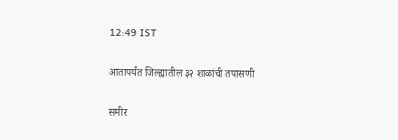12:49 IST

आतापर्यंत जिल्ह्यातील ३२ शाळांची तपासणी

समीर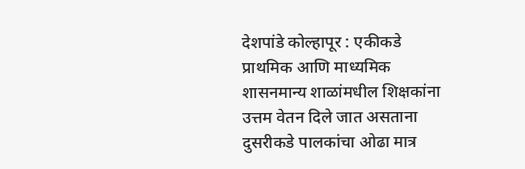देशपांडे कोल्हापूर : एकीकडे प्राथमिक आणि माध्यमिक शासनमान्य शाळांमधील शिक्षकांना उत्तम वेतन दिले जात असताना दुसरीकडे पालकांचा ओढा मात्र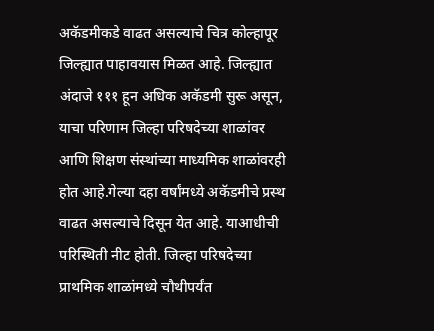अकॅडमीकडे वाढत असल्याचे चित्र कोल्हापूर जिल्ह्यात पाहावयास मिळत आहे. जिल्ह्यात अंदाजे १११ हून अधिक अकॅडमी सुरू असून, याचा परिणाम जिल्हा परिषदेच्या शाळांवर आणि शिक्षण संस्थांच्या माध्यमिक शाळांवरही होत आहे.गेल्या दहा वर्षांमध्ये अकॅडमीचे प्रस्थ वाढत असल्याचे दिसून येत आहे. याआधीची परिस्थिती नीट होती. जिल्हा परिषदेच्या प्राथमिक शाळांमध्ये चौथीपर्यंत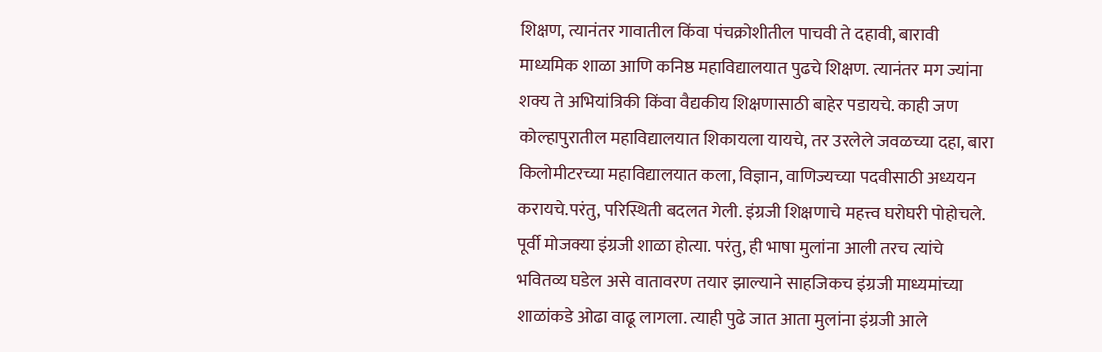शिक्षण, त्यानंतर गावातील किंवा पंचक्रोशीतील पाचवी ते दहावी, बारावी माध्यमिक शाळा आणि कनिष्ठ महाविद्यालयात पुढचे शिक्षण. त्यानंतर मग ज्यांना शक्य ते अभियांत्रिकी किंवा वैद्यकीय शिक्षणासाठी बाहेर पडायचे. काही जण कोल्हापुरातील महाविद्यालयात शिकायला यायचे, तर उरलेले जवळच्या दहा, बारा किलोमीटरच्या महाविद्यालयात कला, विज्ञान, वाणिज्यच्या पदवीसाठी अध्ययन करायचे.परंतु, परिस्थिती बदलत गेली. इंग्रजी शिक्षणाचे महत्त्व घरोघरी पोहोचले. पूर्वी मोजक्या इंग्रजी शाळा होत्या. परंतु, ही भाषा मुलांना आली तरच त्यांचे भवितव्य घडेल असे वातावरण तयार झाल्याने साहजिकच इंग्रजी माध्यमांच्या शाळांकडे ओढा वाढू लागला. त्याही पुढे जात आता मुलांना इंग्रजी आले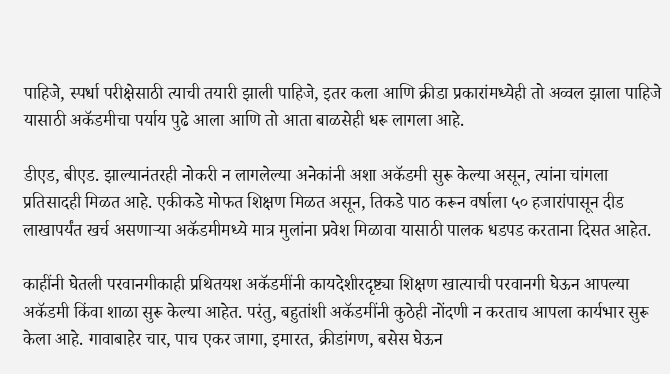पाहिजे, स्पर्धा परीक्षेसाठी त्याची तयारी झाली पाहिजे, इतर कला आणि क्रीडा प्रकारांमध्येही तो अव्वल झाला पाहिजे यासाठी अकॅडमीचा पर्याय पुढे आला आणि तो आता बाळसेही धरू लागला आहे.

डीएड, बीएड. झाल्यानंतरही नोकरी न लागलेल्या अनेकांनी अशा अकॅडमी सुरू केल्या असून, त्यांना चांगला प्रतिसादही मिळत आहे. एकीकडे मोफत शिक्षण मिळत असून, तिकडे पाठ करून वर्षाला ५० हजारांपासून दीड लाखापर्यंत खर्च असणाऱ्या अकॅडमीमध्ये मात्र मुलांना प्रवेश मिळावा यासाठी पालक धडपड करताना दिसत आहेत.

काहींनी घेतली परवानगीकाही प्रथितयश अकॅडमींनी कायदेशीरदृष्ट्या शिक्षण खात्याची परवानगी घेऊन आपल्या अकॅडमी किंवा शाळा सुरू केल्या आहेत. परंतु, बहुतांशी अकॅडमींनी कुठेही नोंदणी न करताच आपला कार्यभार सुरू केला आहे. गावाबाहेर चार, पाच एकर जागा, इमारत, क्रीडांगण, बसेस घेऊन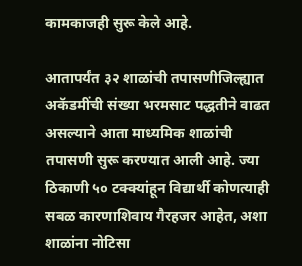कामकाजही सुरू केले आहे.

आतापर्यंत ३२ शाळांची तपासणीजिल्ह्यात अकॅडमींची संख्या भरमसाट पद्धतीने वाढत असल्याने आता माध्यमिक शाळांची तपासणी सुरू करण्यात आली आहे. ज्या ठिकाणी ५० टक्क्यांहून विद्यार्थी कोणत्याही सबळ कारणाशिवाय गैरहजर आहेत, अशा शाळांना नोटिसा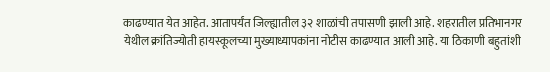काढण्यात येत आहेत. आतापर्यंत जिल्ह्यातील ३२ शाळांची तपासणी झाली आहे. शहरातील प्रतिभानगर येथील क्रांतिज्योती हायस्कूलच्या मुख्याध्यापकांना नोटीस काढण्यात आली आहे. या ठिकाणी बहुतांशी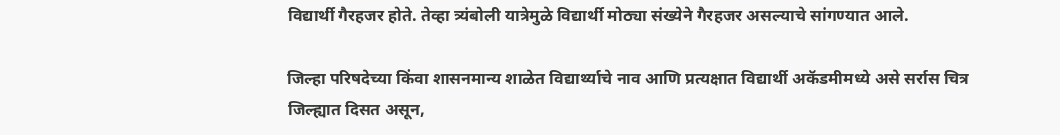विद्यार्थी गैरहजर होते. तेव्हा त्र्यंबोली यात्रेमुळे विद्यार्थी मोठ्या संख्येने गैरहजर असल्याचे सांगण्यात आले.

जिल्हा परिषदेच्या किंवा शासनमान्य शाळेत विद्यार्थ्याचे नाव आणि प्रत्यक्षात विद्यार्थी अकॅडमीमध्ये असे सर्रास चित्र जिल्ह्यात दिसत असून,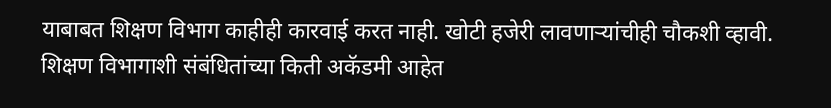याबाबत शिक्षण विभाग काहीही कारवाई करत नाही. खोटी हजेरी लावणाऱ्यांचीही चौकशी व्हावी. शिक्षण विभागाशी संबंधितांच्या किती अकॅडमी आहेत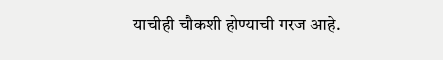याचीही चौकशी होण्याची गरज आहे.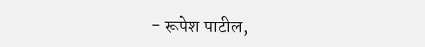- रूपेश पाटील,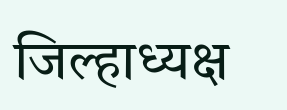जिल्हाध्यक्ष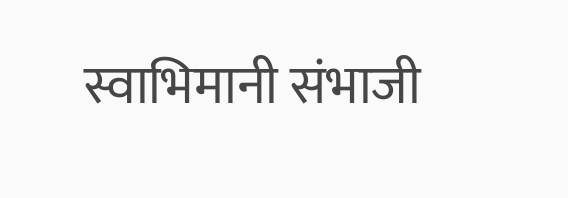स्वाभिमानी संभाजी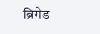ब्रिगेड